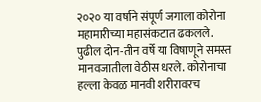२०२० या वर्षाने संपूर्ण जगाला कोरोना महामारीच्या महासंकटात ढकलले. पुढील दोन-तीन वर्षे या विषाणूने समस्त मानवजातीला वेठीस धरले. कोरोनाचा हल्ला केवळ मानवी शरीरावरच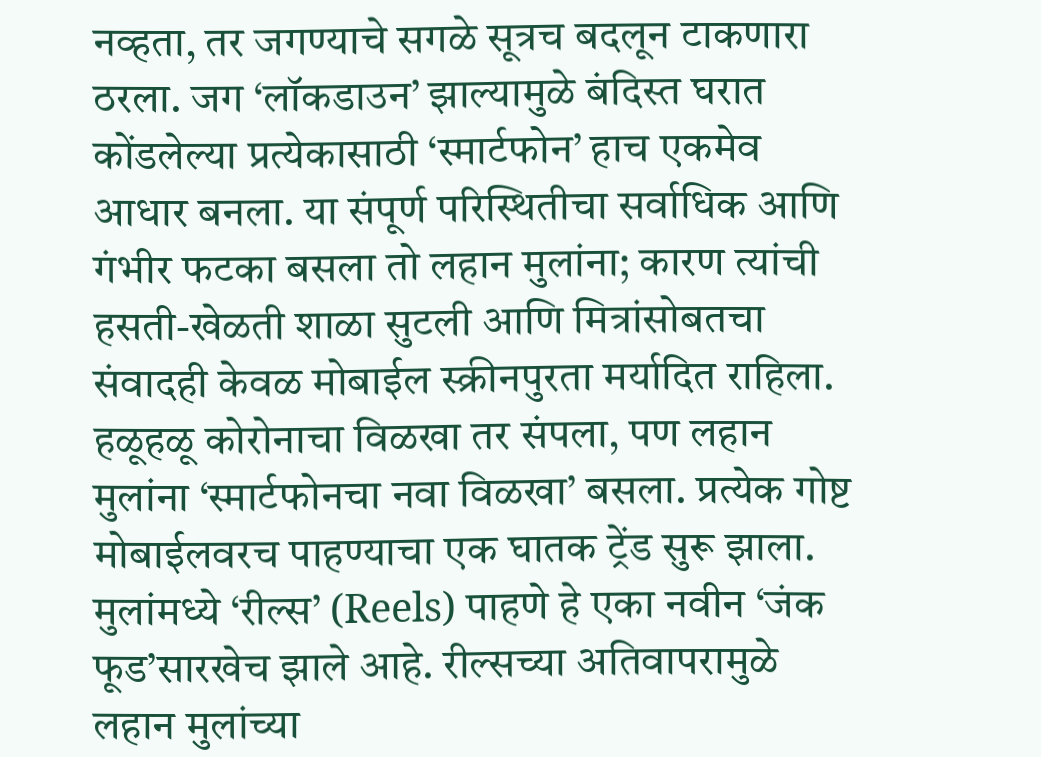नव्हता, तर जगण्याचे सगळे सूत्रच बदलून टाकणारा ठरला. जग ‘लॉकडाउन’ झाल्यामुळे बंदिस्त घरात कोंडलेल्या प्रत्येकासाठी ‘स्मार्टफोन’ हाच एकमेव आधार बनला. या संपूर्ण परिस्थितीचा सर्वाधिक आणि गंभीर फटका बसला तो लहान मुलांना; कारण त्यांची हसती-खेळती शाळा सुटली आणि मित्रांसोबतचा संवादही केवळ मोबाईल स्क्रीनपुरता मर्यादित राहिला. हळूहळू कोरोनाचा विळखा तर संपला, पण लहान मुलांना ‘स्मार्टफोनचा नवा विळखा’ बसला. प्रत्येक गोष्ट मोबाईलवरच पाहण्याचा एक घातक ट्रेंड सुरू झाला. मुलांमध्ये ‘रील्स’ (Reels) पाहणे हे एका नवीन ‘जंक फूड’सारखेच झाले आहे. रील्सच्या अतिवापरामुळे लहान मुलांच्या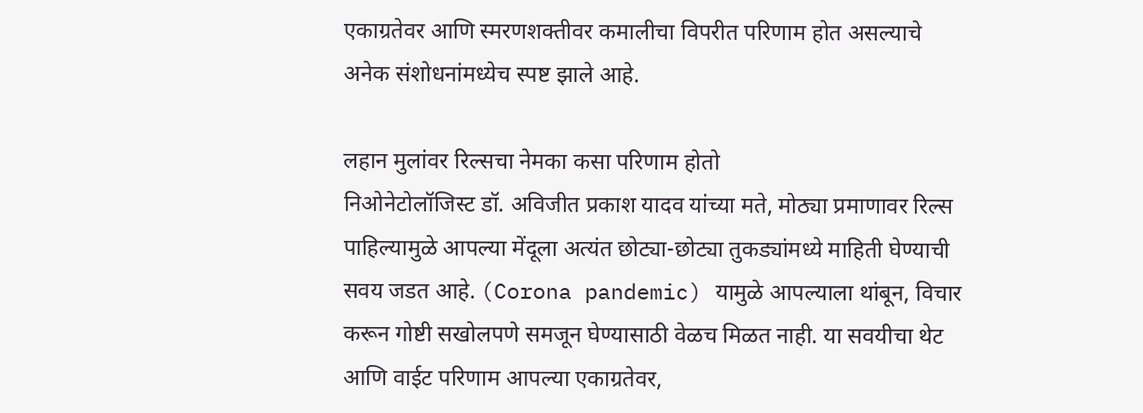एकाग्रतेवर आणि स्मरणशक्तीवर कमालीचा विपरीत परिणाम होत असल्याचे अनेक संशोधनांमध्येच स्पष्ट झाले आहे.

लहान मुलांवर रिल्सचा नेमका कसा परिणाम होतो
निओनेटोलॉजिस्ट डॉ. अविजीत प्रकाश यादव यांच्या मते, मोठ्या प्रमाणावर रिल्स पाहिल्यामुळे आपल्या मेंदूला अत्यंत छोट्या-छोट्या तुकड्यांमध्ये माहिती घेण्याची सवय जडत आहे. (Corona pandemic) यामुळे आपल्याला थांबून, विचार करून गोष्टी सखोलपणे समजून घेण्यासाठी वेळच मिळत नाही. या सवयीचा थेट आणि वाईट परिणाम आपल्या एकाग्रतेवर,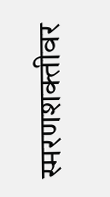स्मरणशक्तीवर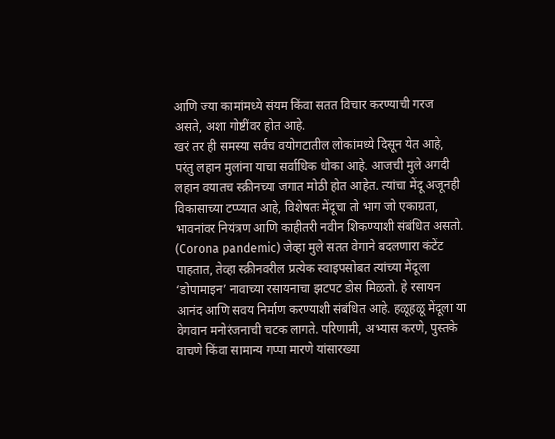आणि ज्या कामांमध्ये संयम किंवा सतत विचार करण्याची गरज असते, अशा गोष्टींवर होत आहे.
खरं तर ही समस्या सर्वच वयोगटातील लोकांमध्ये दिसून येत आहे, परंतु लहान मुलांना याचा सर्वाधिक धोका आहे. आजची मुले अगदी लहान वयातच स्क्रीनच्या जगात मोठी होत आहेत. त्यांचा मेंदू अजूनही विकासाच्या टप्प्यात आहे, विशेषतः मेंदूचा तो भाग जो एकाग्रता, भावनांवर नियंत्रण आणि काहीतरी नवीन शिकण्याशी संबंधित असतो. (Corona pandemic) जेव्हा मुले सतत वेगाने बदलणारा कंटेंट पाहतात, तेव्हा स्क्रीनवरील प्रत्येक स्वाइपसोबत त्यांच्या मेंदूला ‘डोपामाइन’ नावाच्या रसायनाचा झटपट डोस मिळतो. हे रसायन आनंद आणि सवय निर्माण करण्याशी संबंधित आहे. हळूहळू मेंदूला या वेगवान मनोरंजनाची चटक लागते. परिणामी, अभ्यास करणे, पुस्तके वाचणे किंवा सामान्य गप्पा मारणे यांसारख्या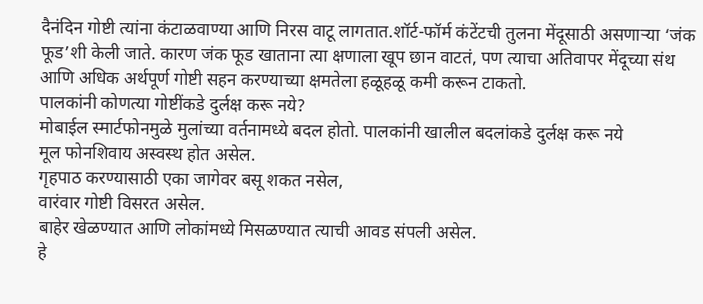दैनंदिन गोष्टी त्यांना कंटाळवाण्या आणि निरस वाटू लागतात.शॉर्ट-फॉर्म कंटेंटची तुलना मेंदूसाठी असणाऱ्या ‘जंक फूड’शी केली जाते. कारण जंक फूड खाताना त्या क्षणाला खूप छान वाटतं, पण त्याचा अतिवापर मेंदूच्या संथ आणि अधिक अर्थपूर्ण गोष्टी सहन करण्याच्या क्षमतेला हळूहळू कमी करून टाकतो.
पालकांनी कोणत्या गोष्टींकडे दुर्लक्ष करू नये?
मोबाईल स्मार्टफोनमुळे मुलांच्या वर्तनामध्ये बदल होतो. पालकांनी खालील बदलांकडे दुर्लक्ष करू नये
मूल फोनशिवाय अस्वस्थ होत असेल.
गृहपाठ करण्यासाठी एका जागेवर बसू शकत नसेल,
वारंवार गोष्टी विसरत असेल.
बाहेर खेळण्यात आणि लोकांमध्ये मिसळण्यात त्याची आवड संपली असेल.
हे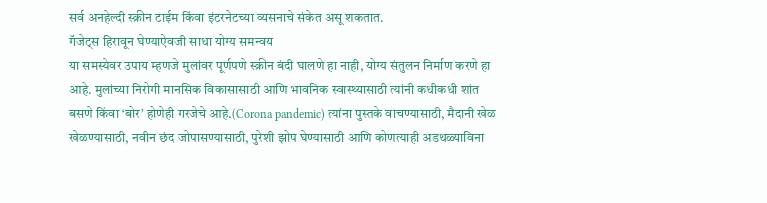सर्व अनहेल्दी स्क्रीन टाईम किंवा इंटरनेटच्या व्यसनाचे संकेत असू शकतात.
गॅजेट्स हिरावून घेण्याऐवजी साधा योग्य समन्वय
या समस्येवर उपाय म्हणजे मुलांवर पूर्णपणे स्क्रीन बंदी घालणे हा नाही, योग्य संतुलन निर्माण करणे हा आहे. मुलांच्या निरोगी मानसिक विकासासाठी आणि भावनिक स्वास्थ्यासाठी त्यांनी कधीकधी शांत बसणे किंवा ‘बोर’ होणेही गरजेचे आहे.(Corona pandemic) त्यांना पुस्तके वाचण्यासाठी, मैदानी खेळ खेळण्यासाठी, नवीन छंद जोपासण्यासाठी, पुरेशी झोप घेण्यासाठी आणि कोणत्याही अडथळ्याविना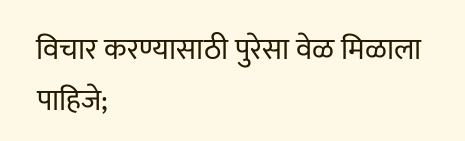विचार करण्यासाठी पुरेसा वेळ मिळाला पाहिजे;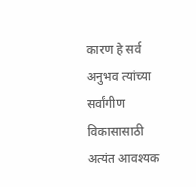कारण हे सर्व अनुभव त्यांच्या सर्वांगीण विकासासाठी अत्यंत आवश्यक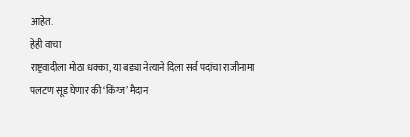आहेत.
हेही वाचा
राष्ट्रवादीला मोठा धक्का, या बड्या नेत्याने दिला सर्व पदांचा राजीनामा
पलटण सूड घेणार की ‘किंग्ज’ मैदान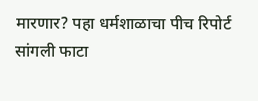मारणार? पहा धर्मशाळाचा पीच रिपोर्ट
सांगली फाटा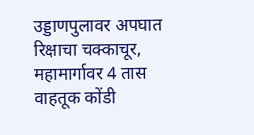उड्डाणपुलावर अपघात रिक्षाचा चक्काचूर, महामार्गावर 4 तास वाहतूक कोंडी